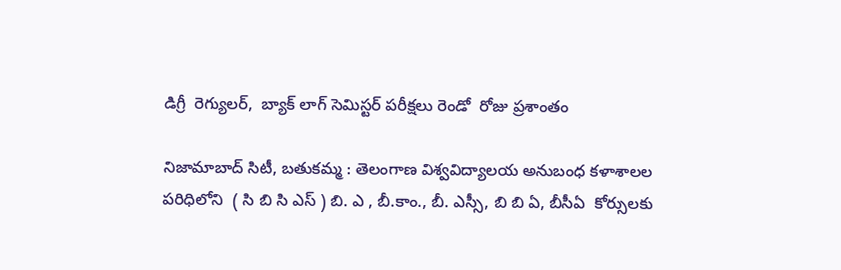డిగ్రీ  రెగ్యులర్,  బ్యాక్ లాగ్ సెమిస్టర్ పరీక్షలు రెండో  రోజు ప్రశాంతం

నిజామాబాద్ సిటీ, బతుకమ్మ : తెలంగాణ విశ్వవిద్యాలయ అనుబంధ కళాశాలల  పరిధిలోని  ( సి బి సి ఎస్ ) బి. ఎ , బీ.కాం., బీ. ఎస్సీ, బి బి ఏ, బీసీఏ  కోర్సులకు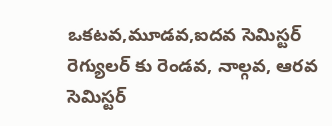ఒకటవ,మూడవ,ఐదవ సెమిస్టర్ రెగ్యులర్ కు రెండవ, నాల్గవ, ఆరవ సెమిస్టర్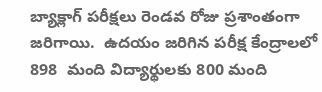బ్యాక్లాగ్ పరీక్షలు రెండవ రోజు ప్రశాంతంగా జరిగాయి.  ఉదయం జరిగిన పరీక్ష కేంద్రాలలో 898  మంది విద్యార్థులకు 800 మంది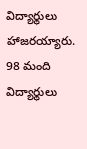విద్యార్థులు హాజరయ్యారు.  98 మంది విద్యార్థులు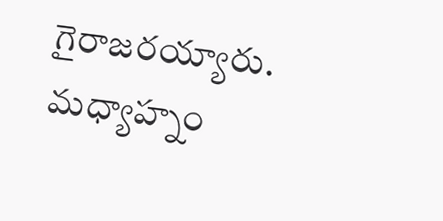గైరాజరయ్యారు.   మధ్యాహ్నం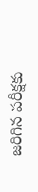జరిగిన పరీక్షకు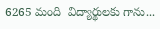6265 మంది  విద్యార్థులకు గాను...